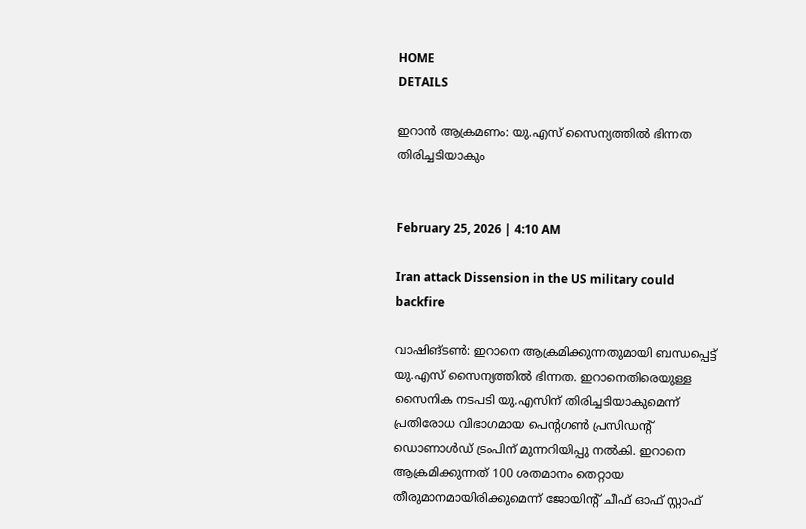HOME
DETAILS

ഇറാൻ ആക്രമണം: യു.എസ് സൈന്യത്തിൽ ഭിന്നത തിരിച്ചടിയാകും


February 25, 2026 | 4:10 AM

Iran attack Dissension in the US military could backfire

വാഷിങ്ടൺ: ഇറാനെ ആക്രമിക്കുന്നതുമായി ബന്ധപ്പെട്ട് യു.എസ് സൈന്യത്തിൽ ഭിന്നത. ഇറാനെതിരെയുള്ള സൈനിക നടപടി യു.എസിന് തിരിച്ചടിയാകുമെന്ന് പ്രതിരോധ വിഭാഗമായ പെന്റഗൺ പ്രസിഡന്റ് ഡൊണാൾഡ് ട്രംപിന് മുന്നറിയിപ്പു നൽകി. ഇറാനെ ആക്രമിക്കുന്നത് 100 ശതമാനം തെറ്റായ തീരുമാനമായിരിക്കുമെന്ന് ജോയിന്റ് ചീഫ് ഓഫ് സ്റ്റാഫ്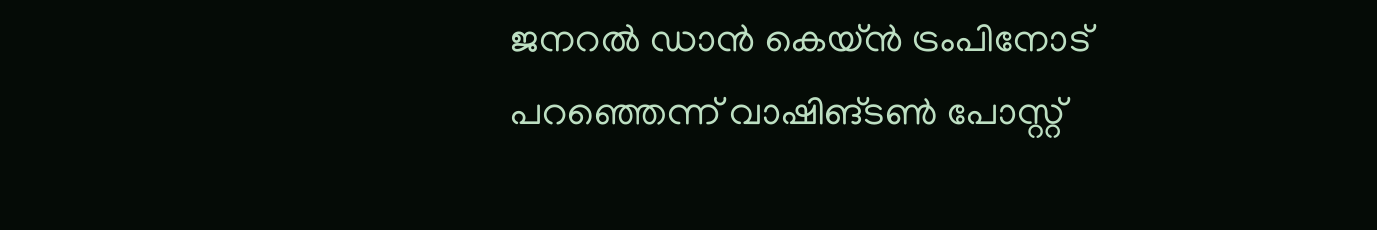ജനറൽ ഡാൻ കെയ്ൻ ട്രംപിനോട് പറഞ്ഞെന്ന് വാഷിങ്ടൺ പോസ്റ്റ്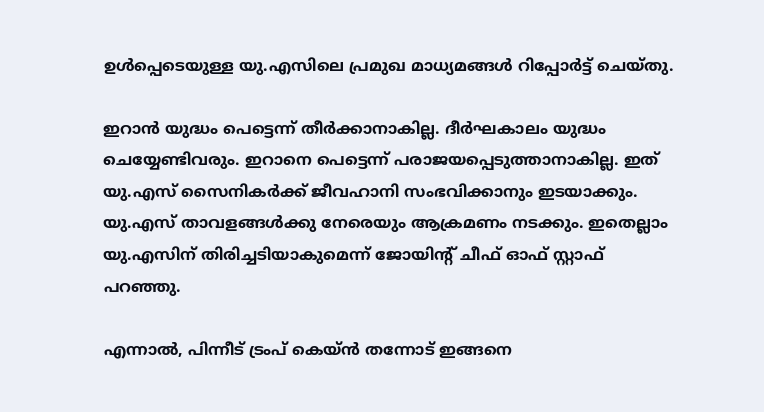ഉൾപ്പെടെയുള്ള യു.എസിലെ പ്രമുഖ മാധ്യമങ്ങൾ റിപ്പോർട്ട് ചെയ്തു.

ഇറാൻ യുദ്ധം പെട്ടെന്ന് തീർക്കാനാകില്ല. ദീർഘകാലം യുദ്ധം ചെയ്യേണ്ടിവരും. ഇറാനെ പെട്ടെന്ന് പരാജയപ്പെടുത്താനാകില്ല. ഇത് യു.എസ് സൈനികർക്ക് ജീവഹാനി സംഭവിക്കാനും ഇടയാക്കും. യു.എസ് താവളങ്ങൾക്കു നേരെയും ആക്രമണം നടക്കും. ഇതെല്ലാം യു.എസിന് തിരിച്ചടിയാകുമെന്ന് ജോയിന്റ് ചീഫ് ഓഫ് സ്റ്റാഫ് പറഞ്ഞു.

എന്നാൽ, പിന്നീട് ട്രംപ് കെയ്ൻ തന്നോട് ഇങ്ങനെ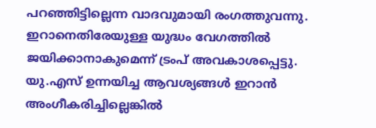പറഞ്ഞിട്ടില്ലെന്ന വാദവുമായി രംഗത്തുവന്നു. ഇറാനെതിരേയുള്ള യുദ്ധം വേഗത്തിൽ ജയിക്കാനാകുമെന്ന് ട്രംപ് അവകാശപ്പെട്ടു. യു.എസ് ഉന്നയിച്ച ആവശ്യങ്ങൾ ഇറാൻ അംഗീകരിച്ചില്ലെങ്കിൽ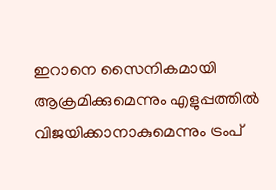ഇറാനെ സൈനികമായി ആക്രമിക്കുമെന്നും എളുപ്പത്തിൽ വിജയിക്കാനാകുമെന്നും ട്രംപ്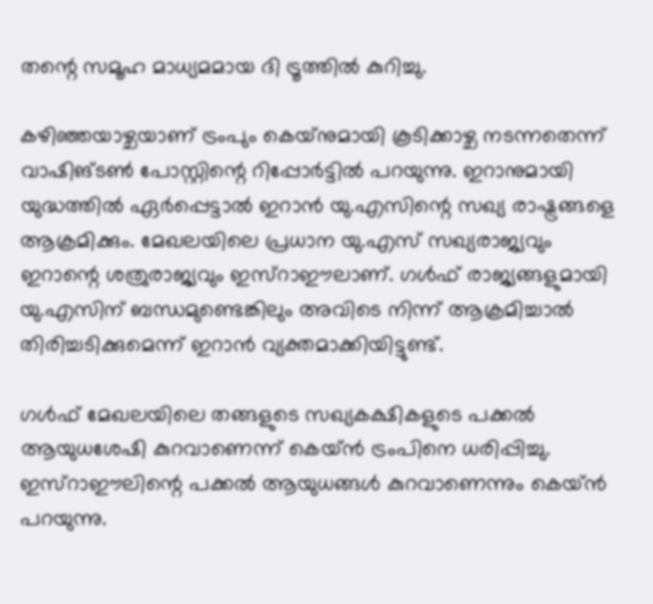തന്റെ സമൂഹ മാധ്യമമായ ദി ട്രൂത്തിൽ കുറിച്ചു.

കഴിഞ്ഞയാഴ്ചയാണ് ട്രംപും കെയ്‌നുമായി കൂടിക്കാഴ്ച നടന്നതെന്ന് വാഷിങ്ടൺ പോസ്റ്റിന്റെ റിപ്പോർട്ടിൽ പറയുന്നു. ഇറാനുമായി യുദ്ധത്തിൽ ഏർപ്പെട്ടാൽ ഇറാൻ യു.എസിന്റെ സഖ്യ രാഷ്ട്രങ്ങളെ ആക്രമിക്കും. മേഖലയിലെ പ്രധാന യു.എസ് സഖ്യരാജ്യവും ഇറാന്റെ ശത്രുരാജ്യവും ഇസ്‌റാഈലാണ്. ഗൾഫ് രാജ്യങ്ങളുമായി യു.എസിന് ബന്ധമുണ്ടെങ്കിലും അവിടെ നിന്ന് ആക്രമിച്ചാൽ തിരിച്ചടിക്കുമെന്ന് ഇറാൻ വ്യക്തമാക്കിയിട്ടുണ്ട്.

ഗൾഫ് മേഖലയിലെ തങ്ങളുടെ സഖ്യകക്ഷികളുടെ പക്കൽ ആയുധശേഷി കുറവാണെന്ന് കെയ്ൻ ട്രംപിനെ ധരിപ്പിച്ചു. ഇസ്‌റാഈലിന്റെ പക്കൽ ആയുധങ്ങൾ കുറവാണെന്നും കെയ്ൻ പറയുന്നു.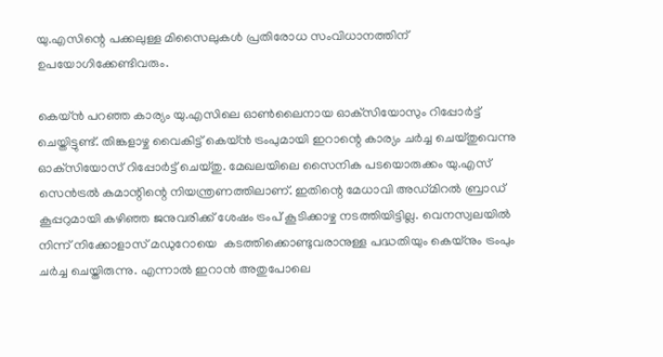യു.എസിന്റെ പക്കലുള്ള മിസൈലുകൾ പ്രതിരോധ സംവിധാനത്തിന് ഉപയോഗിക്കേണ്ടിവരും.

കെയ്ൻ പറഞ്ഞ കാര്യം യു.എസിലെ ഓൺലൈനായ ഓക്‌സിയോസും റിപ്പോർട്ട് ചെയ്തിട്ടുണ്ട്. തിങ്കളാഴ്ച വൈകിട്ട് കെയ്ൻ ട്രംപുമായി ഇറാന്റെ കാര്യം ചർച്ച ചെയ്തുവെന്നു ഓക്‌സിയോസ് റിപ്പോർട്ട് ചെയ്തു. മേഖലയിലെ സൈനിക പടയൊരുക്കം യു.എസ് സെൻട്രൽ കമാന്റിന്റെ നിയന്ത്രണത്തിലാണ്. ഇതിന്റെ മേധാവി അഡ്മിറൽ ബ്രാഡ് കൂപ്പറുമായി കഴിഞ്ഞ ജനുവരിക്ക് ശേഷം ട്രംപ് കൂടിക്കാഴ്ച നടത്തിയിട്ടില്ല. വെനസ്വലയിൽ നിന്ന് നിക്കോളാസ് മഡുറോയെ  കടത്തിക്കൊണ്ടുവരാനുള്ള പദ്ധതിയും കെയ്‌നും ട്രംപും ചർച്ച ചെയ്തിരുന്നു. എന്നാൽ ഇറാൻ അതുപോലെ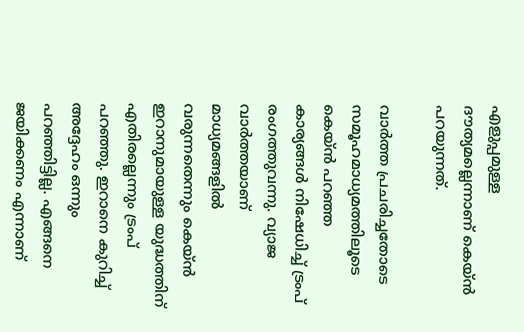എളുപ്പമുള്ള ദൗത്യമല്ലെന്നാണ് കെയ്ൻ പറയുന്നത്.

വാർത്ത പ്രചരിച്ചതോടെ സമൂഹമാധ്യമത്തിലൂടെ കെയ്ൻ പറഞ്ഞ കാര്യങ്ങൾ നിഷേധിച്ച് ട്രംപ് രംഗത്തുവന്നു. വ്യാജ വാർത്തയാണ് മാധ്യമങ്ങളിൽ വരുന്നതെന്നും കെയ്ൻ ഇറാനുമായുള്ള യുദ്ധത്തിന് എതിരല്ലെന്നും ട്രംപ് പറഞ്ഞു. ഇറാനെ കുറിച്ച് അദ്ദേഹം ഒന്നും പറഞ്ഞിട്ടില്ല. എങ്ങനെ ജയിക്കണം എന്നാണ്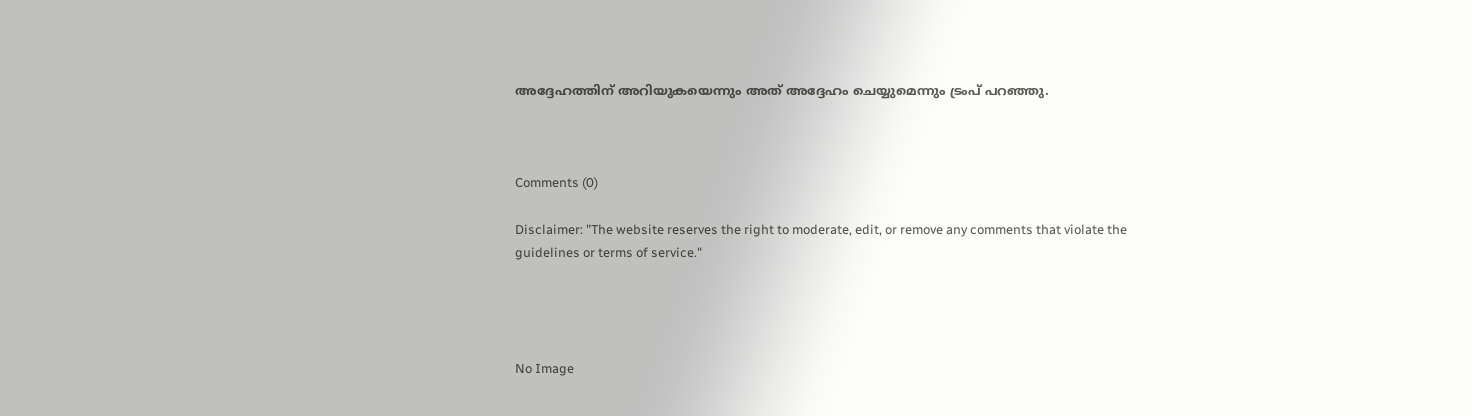അദ്ദേഹത്തിന് അറിയുകയെന്നും അത് അദ്ദേഹം ചെയ്യുമെന്നും ട്രംപ് പറഞ്ഞു.



Comments (0)

Disclaimer: "The website reserves the right to moderate, edit, or remove any comments that violate the guidelines or terms of service."




No Image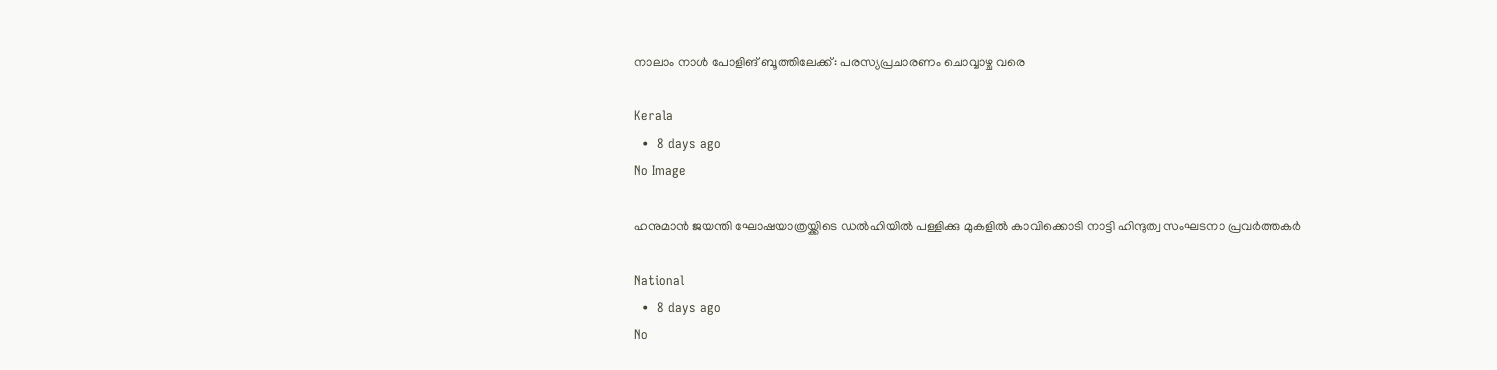നാലാം നാള്‍ പോളിങ് ബൂത്തിലേക്ക്: പരസ്യപ്രചാരണം ചൊവ്വാഴ്ച വരെ

Kerala
  •  8 days ago
No Image

ഹനുമാന്‍ ജയന്തി ഘോഷയാത്രയ്ക്കിടെ ഡല്‍ഹിയില്‍ പള്ളിക്കു മുകളില്‍ കാവിക്കൊടി നാട്ടി ഹിന്ദുത്വ സംഘടനാ പ്രവര്‍ത്തകര്‍

National
  •  8 days ago
No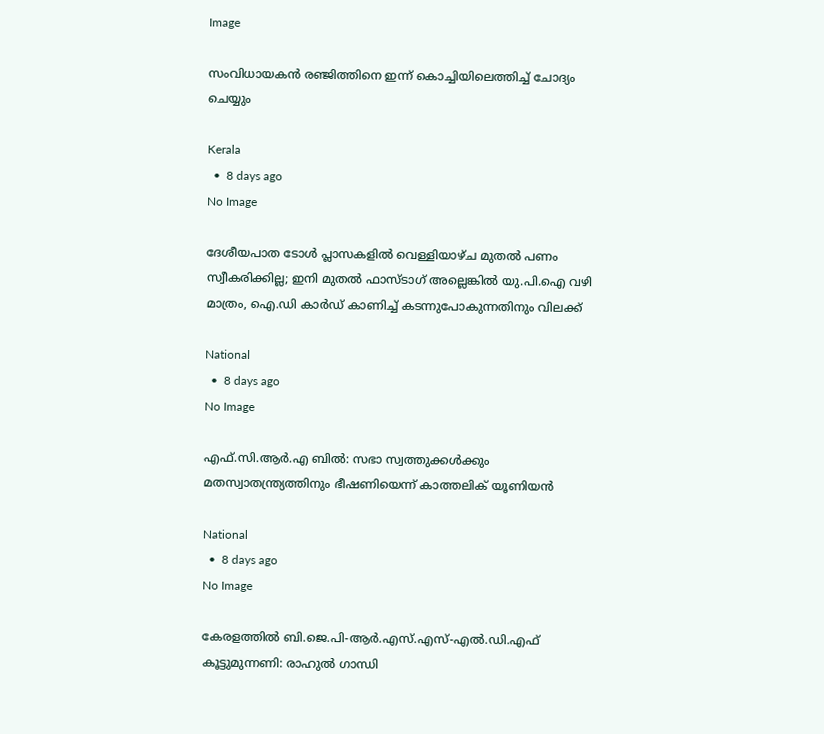Image

സംവിധായകന്‍ രഞ്ജിത്തിനെ ഇന്ന് കൊച്ചിയിലെത്തിച്ച് ചോദ്യം ചെയ്യും

Kerala
  •  8 days ago
No Image

ദേശീയപാത ടോൾ പ്ലാസകളിൽ വെള്ളിയാഴ്ച മുതൽ പണം സ്വീകരിക്കില്ല; ഇനി മുതൽ ഫാസ്ടാഗ് അല്ലെങ്കിൽ യു.പി.ഐ വഴി മാത്രം, ഐ.ഡി കാർഡ് കാണിച്ച് കടന്നുപോകുന്നതിനും വിലക്ക്

National
  •  8 days ago
No Image

എഫ്.സി.ആര്‍.എ ബില്‍: സഭാ സ്വത്തുക്കള്‍ക്കും മതസ്വാതന്ത്ര്യത്തിനും ഭീഷണിയെന്ന് കാത്തലിക് യൂണിയന്‍

National
  •  8 days ago
No Image

കേരളത്തിൽ ബി.ജെ.പി-ആർ.എസ്.എസ്-എൽ.ഡി.എഫ് കൂട്ടുമുന്നണി: രാഹുൽ ഗാന്ധി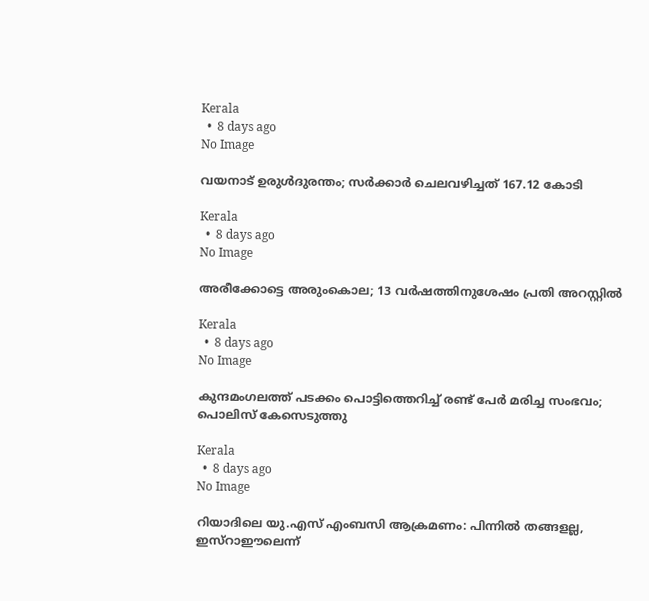Kerala
  •  8 days ago
No Image

വയനാട് ഉരുൾദുരന്തം; സർക്കാർ ചെലവഴിച്ചത് 167.12 കോടി

Kerala
  •  8 days ago
No Image

അരീക്കോട്ടെ അരുംകൊല; 13 വർഷത്തിനുശേഷം പ്രതി അറസ്റ്റിൽ

Kerala
  •  8 days ago
No Image

കുന്ദമംഗലത്ത് പടക്കം പൊട്ടിത്തെറിച്ച് രണ്ട് പേർ മരിച്ച സംഭവം; പൊലിസ് കേസെടുത്തു

Kerala
  •  8 days ago
No Image

റിയാദിലെ യു.എസ് എംബസി ആക്രമണം: പിന്നില്‍ തങ്ങളല്ല, ഇസ്‌റാഈലെന്ന്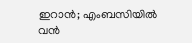ഇറാന്‍; എംബസിയില്‍ വന്‍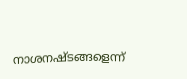നാശനഷ്ടങ്ങളെന്ന്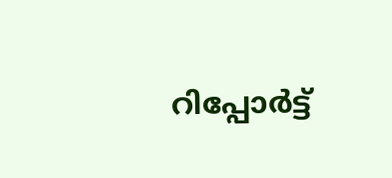റിപ്പോര്‍ട്ട്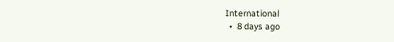International
  •  8 days ago